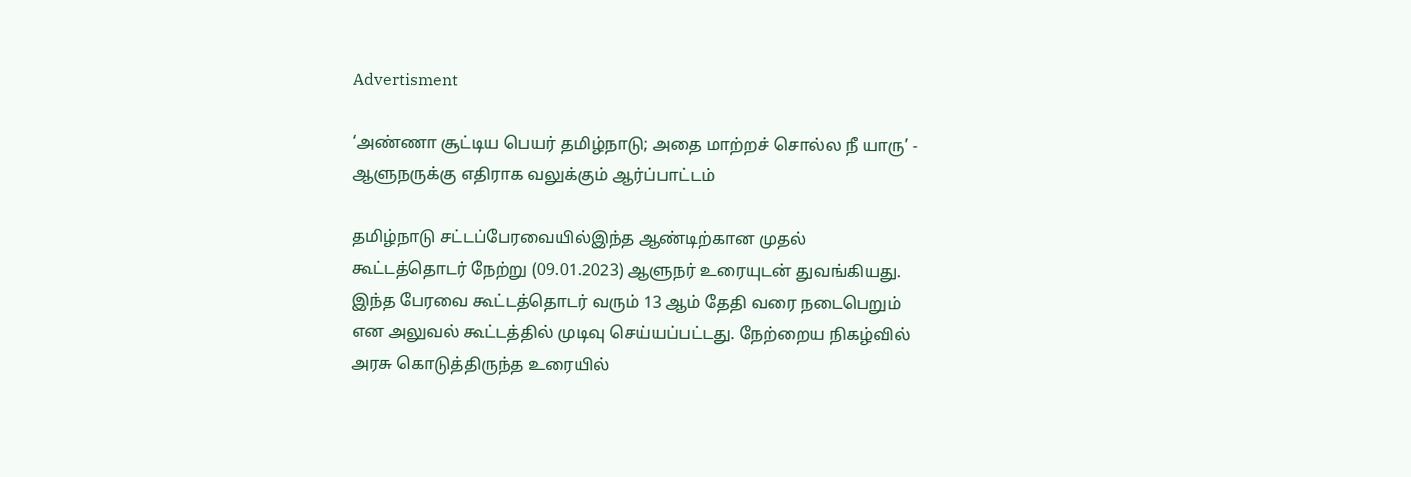Advertisment

‘அண்ணா சூட்டிய பெயர் தமிழ்நாடு; அதை மாற்றச் சொல்ல நீ யாரு’ - ஆளுநருக்கு எதிராக வலுக்கும் ஆர்ப்பாட்டம்

தமிழ்நாடு சட்டப்பேரவையில்இந்த ஆண்டிற்கான முதல் கூட்டத்தொடர் நேற்று (09.01.2023) ஆளுநர் உரையுடன் துவங்கியது. இந்த பேரவை கூட்டத்தொடர் வரும் 13 ஆம் தேதி வரை நடைபெறும் என அலுவல் கூட்டத்தில் முடிவு செய்யப்பட்டது. நேற்றைய நிகழ்வில் அரசு கொடுத்திருந்த உரையில்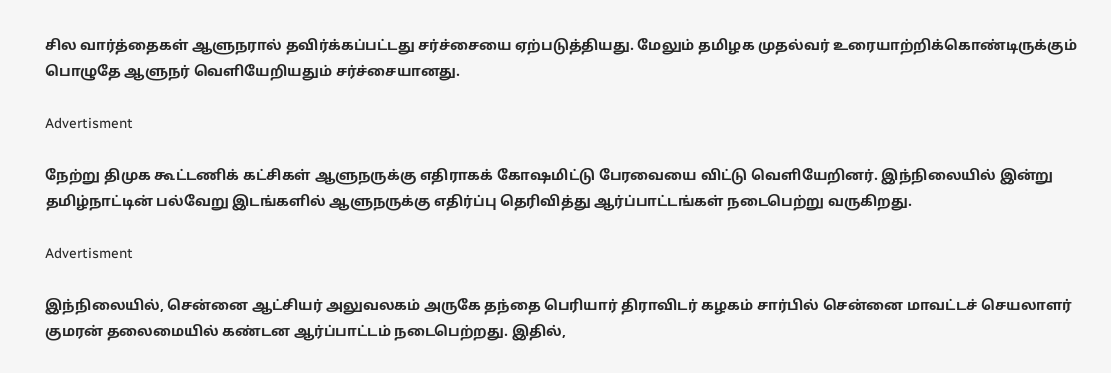சில வார்த்தைகள் ஆளுநரால் தவிர்க்கப்பட்டது சர்ச்சையை ஏற்படுத்தியது. மேலும் தமிழக முதல்வர் உரையாற்றிக்கொண்டிருக்கும் பொழுதே ஆளுநர் வெளியேறியதும் சர்ச்சையானது.

Advertisment

நேற்று திமுக கூட்டணிக் கட்சிகள் ஆளுநருக்கு எதிராகக் கோஷமிட்டு பேரவையை விட்டு வெளியேறினர். இந்நிலையில் இன்று தமிழ்நாட்டின் பல்வேறு இடங்களில் ஆளுநருக்கு எதிர்ப்பு தெரிவித்து ஆர்ப்பாட்டங்கள் நடைபெற்று வருகிறது.

Advertisment

இந்நிலையில், சென்னை ஆட்சியர் அலுவலகம் அருகே தந்தை பெரியார் திராவிடர் கழகம் சார்பில் சென்னை மாவட்டச் செயலாளர் குமரன் தலைமையில் கண்டன ஆர்ப்பாட்டம் நடைபெற்றது. இதில்,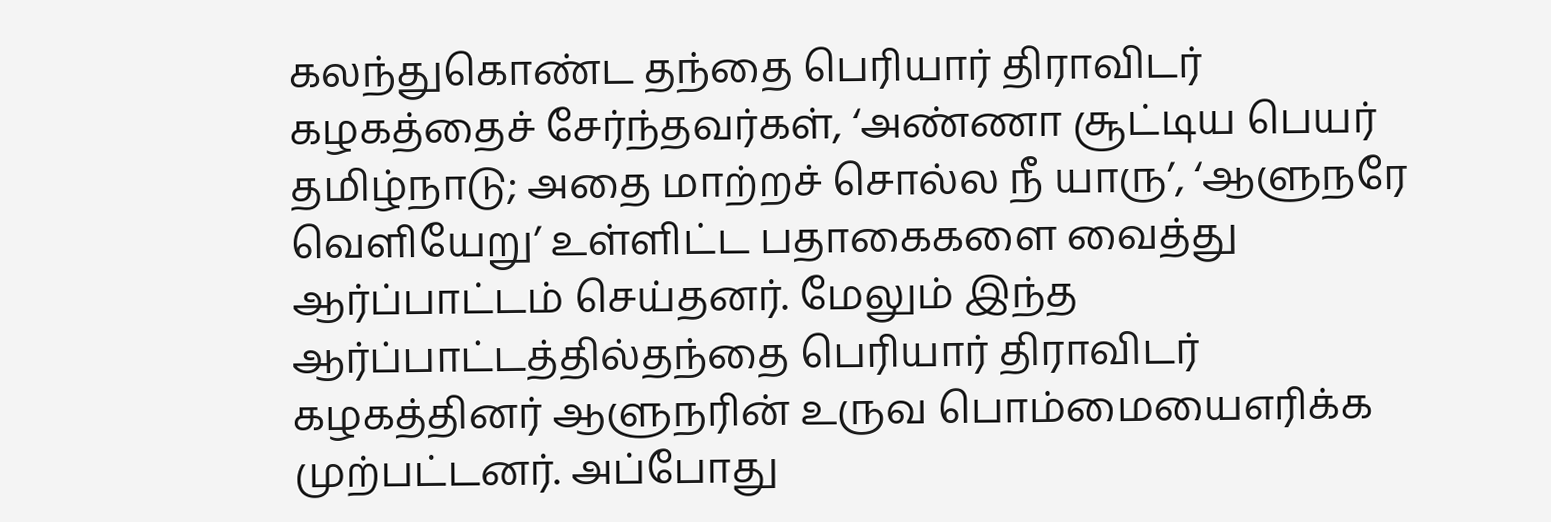கலந்துகொண்ட தந்தை பெரியார் திராவிடர் கழகத்தைச் சேர்ந்தவர்கள், ‘அண்ணா சூட்டிய பெயர் தமிழ்நாடு; அதை மாற்றச் சொல்ல நீ யாரு’, ‘ஆளுநரே வெளியேறு’ உள்ளிட்ட பதாகைகளை வைத்து ஆர்ப்பாட்டம் செய்தனர். மேலும் இந்த ஆர்ப்பாட்டத்தில்தந்தை பெரியார் திராவிடர் கழகத்தினர் ஆளுநரின் உருவ பொம்மையைஎரிக்க முற்பட்டனர். அப்போது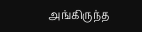அங்கிருந்த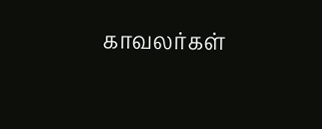காவலர்கள்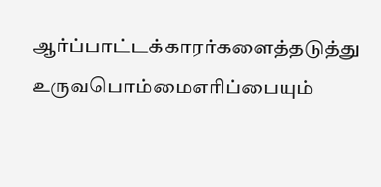ஆர்ப்பாட்டக்காரர்களைத்தடுத்து உருவபொம்மைஎரிப்பையும்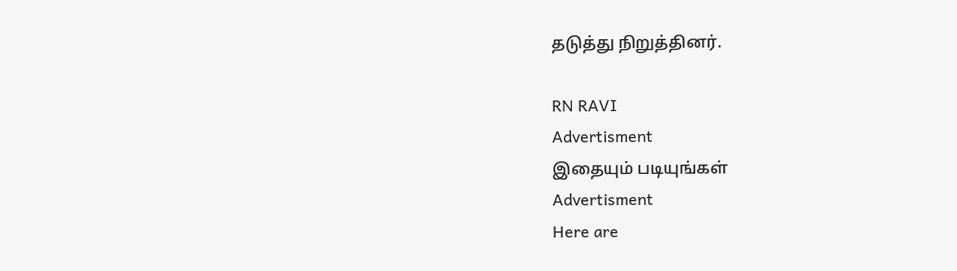தடுத்து நிறுத்தினர்.

RN RAVI
Advertisment
இதையும் படியுங்கள்
Advertisment
Here are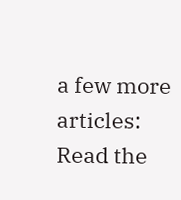a few more articles:
Read the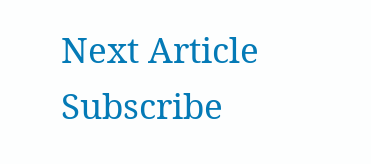Next Article
Subscribe